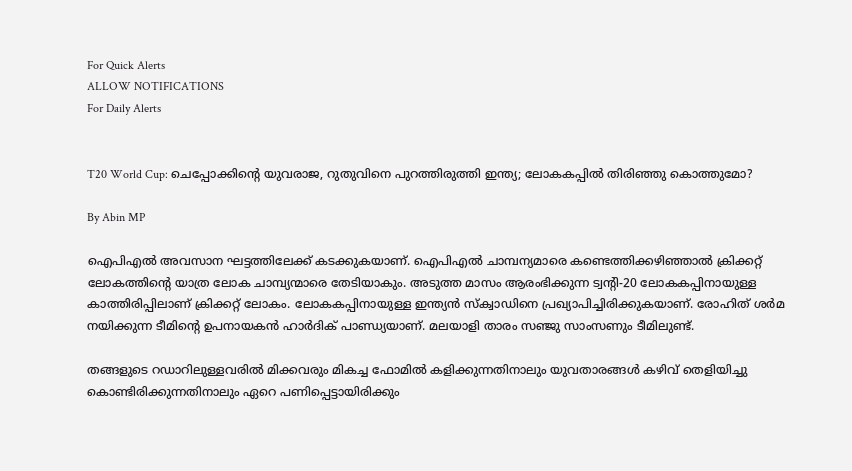For Quick Alerts
ALLOW NOTIFICATIONS
For Daily Alerts


T20 World Cup: ചെപ്പോക്കിന്റെ യുവരാജ, റുതുവിനെ പുറത്തിരുത്തി ഇന്ത്യ; ലോകകപ്പില്‍ തിരിഞ്ഞു കൊത്തുമോ?

By Abin MP

ഐപിഎല്‍ അവസാന ഘട്ടത്തിലേക്ക് കടക്കുകയാണ്. ഐപിഎല്‍ ചാമ്പന്യമാരെ കണ്ടെത്തിക്കഴിഞ്ഞാല്‍ ക്രിക്കറ്റ് ലോകത്തിന്റെ യാത്ര ലോക ചാമ്പ്യന്മാരെ തേടിയാകും. അടുത്ത മാസം ആരംഭിക്കുന്ന ട്വന്റി-20 ലോകകപ്പിനായുള്ള കാത്തിരിപ്പിലാണ് ക്രിക്കറ്റ് ലോകം. ലോകകപ്പിനായുള്ള ഇന്ത്യന്‍ സ്‌ക്വാഡിനെ പ്രഖ്യാപിച്ചിരിക്കുകയാണ്. രോഹിത് ശര്‍മ നയിക്കുന്ന ടീമിന്റെ ഉപനായകന്‍ ഹാര്‍ദിക് പാണ്ഡ്യയാണ്. മലയാളി താരം സഞ്ജു സാംസണും ടീമിലുണ്ട്.

തങ്ങളുടെ റഡാറിലുള്ളവരില്‍ മിക്കവരും മികച്ച ഫോമില്‍ കളിക്കുന്നതിനാലും യുവതാരങ്ങള്‍ കഴിവ് തെളിയിച്ചു കൊണ്ടിരിക്കുന്നതിനാലും ഏറെ പണിപ്പെട്ടായിരിക്കും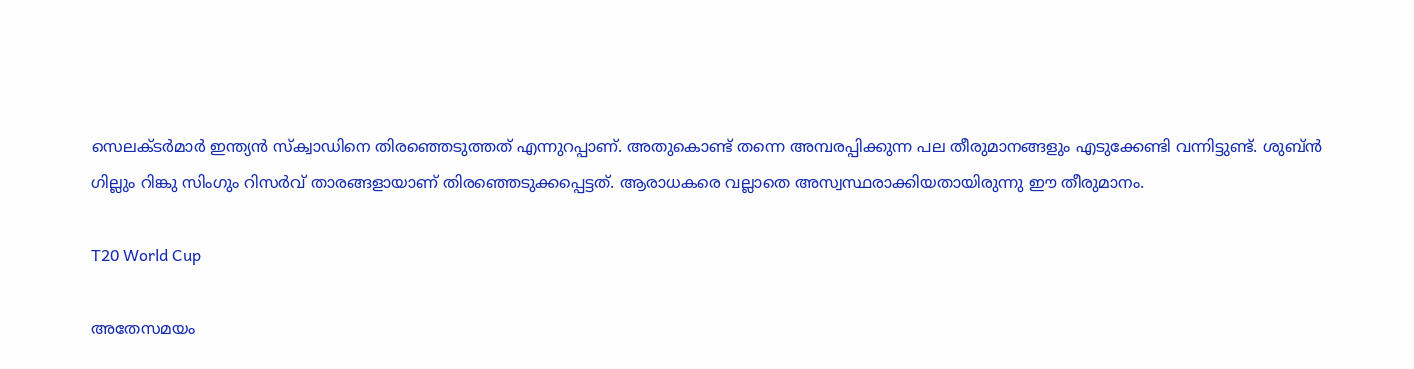സെലക്ടര്‍മാര്‍ ഇന്ത്യന്‍ സ്‌ക്വാഡിനെ തിരഞ്ഞെടുത്തത് എന്നുറപ്പാണ്. അതുകൊണ്ട് തന്നെ അമ്പരപ്പിക്കുന്ന പല തീരുമാനങ്ങളും എടുക്കേണ്ടി വന്നിട്ടുണ്ട്. ശുബ്ന്‍ ഗില്ലും റിങ്കു സിംഗും റിസര്‍വ് താരങ്ങളായാണ് തിരഞ്ഞെടുക്കപ്പെട്ടത്. ആരാധകരെ വല്ലാതെ അസ്വസ്ഥരാക്കിയതായിരുന്നു ഈ തീരുമാനം.

T20 World Cup

അതേസമയം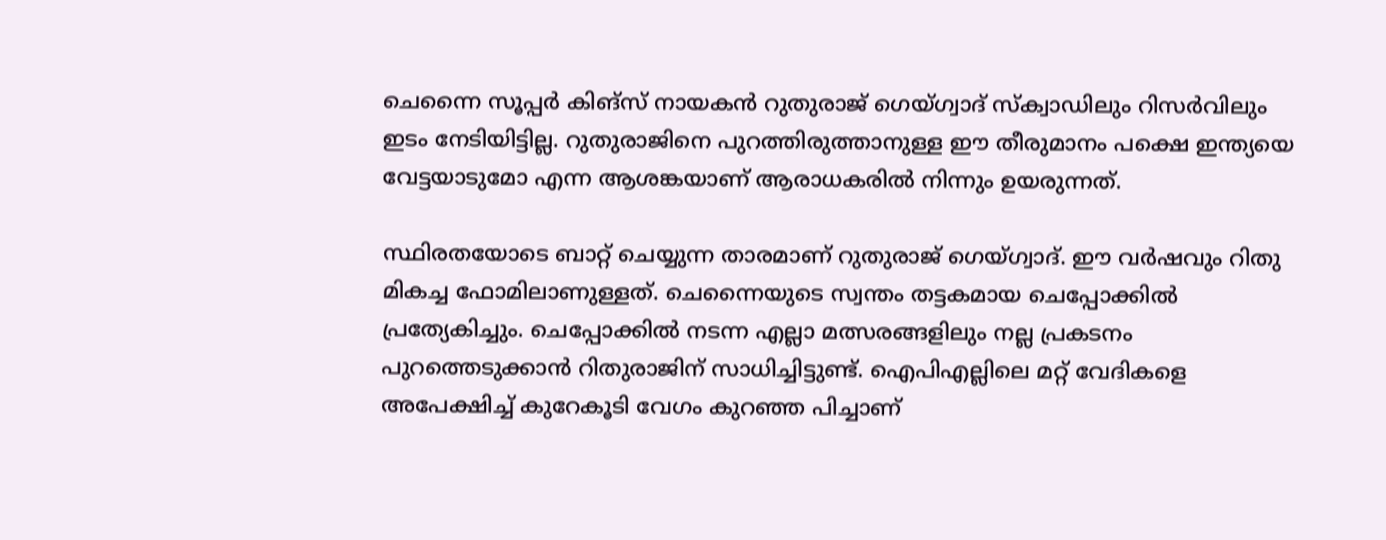ചെന്നൈ സൂപ്പര്‍ കിങ്‌സ് നായകന്‍ റുതുരാജ് ഗെയ്ഗ്വാദ് സ്‌ക്വാഡിലും റിസര്‍വിലും ഇടം നേടിയിട്ടില്ല. റുതുരാജിനെ പുറത്തിരുത്താനുള്ള ഈ തീരുമാനം പക്ഷെ ഇന്ത്യയെ വേട്ടയാടുമോ എന്ന ആശങ്കയാണ് ആരാധകരില്‍ നിന്നും ഉയരുന്നത്.

സ്ഥിരതയോടെ ബാറ്റ് ചെയ്യുന്ന താരമാണ് റുതുരാജ് ഗെയ്ഗ്വാദ്. ഈ വര്‍ഷവും റിതു മികച്ച ഫോമിലാണുള്ളത്. ചെന്നൈയുടെ സ്വന്തം തട്ടകമായ ചെപ്പോക്കില്‍ പ്രത്യേകിച്ചും. ചെപ്പോക്കില്‍ നടന്ന എല്ലാ മത്സരങ്ങളിലും നല്ല പ്രകടനം പുറത്തെടുക്കാന്‍ റിതുരാജിന് സാധിച്ചിട്ടുണ്ട്. ഐപിഎല്ലിലെ മറ്റ് വേദികളെ അപേക്ഷിച്ച് കുറേകൂടി വേഗം കുറഞ്ഞ പിച്ചാണ്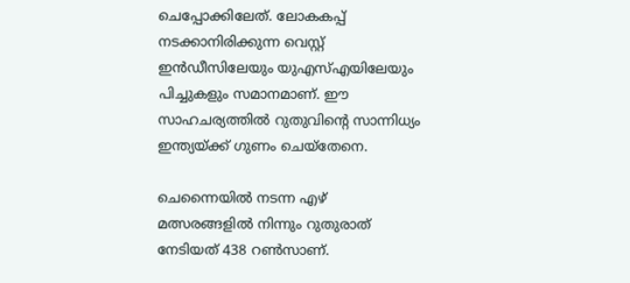ചെപ്പോക്കിലേത്. ലോകകപ്പ് നടക്കാനിരിക്കുന്ന വെസ്റ്റ് ഇന്‍ഡീസിലേയും യുഎസ്എയിലേയും പിച്ചുകളും സമാനമാണ്. ഈ സാഹചര്യത്തില്‍ റുതുവിന്റെ സാന്നിധ്യം ഇന്ത്യയ്ക്ക് ഗുണം ചെയ്‌തേനെ.

ചെന്നൈയില്‍ നടന്ന എഴ് മത്സരങ്ങളില്‍ നിന്നും റുതുരാത് നേടിയത് 438 റണ്‍സാണ്.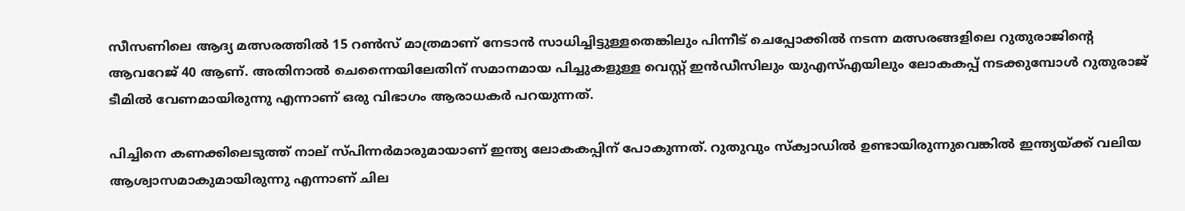സീസണിലെ ആദ്യ മത്സരത്തില്‍ 15 റണ്‍സ് മാത്രമാണ് നേടാന്‍ സാധിച്ചിട്ടുള്ളതെങ്കിലും പിന്നീട് ചെപ്പോക്കില്‍ നടന്ന മത്സരങ്ങളിലെ റുതുരാജിന്റെ ആവറേജ് 40 ആണ്. അതിനാല്‍ ചെന്നൈയിലേതിന് സമാനമായ പിച്ചുകളുള്ള വെസ്റ്റ് ഇന്‍ഡീസിലും യുഎസ്എയിലും ലോകകപ്പ് നടക്കുമ്പോള്‍ റുതുരാജ് ടീമില്‍ വേണമായിരുന്നു എന്നാണ് ഒരു വിഭാഗം ആരാധകര്‍ പറയുന്നത്.

പിച്ചിനെ കണക്കിലെടുത്ത് നാല് സ്പിന്നര്‍മാരുമായാണ് ഇന്ത്യ ലോകകപ്പിന് പോകുന്നത്. റുതുവും സ്‌ക്വാഡില്‍ ഉണ്ടായിരുന്നുവെങ്കില്‍ ഇന്ത്യയ്ക്ക് വലിയ ആശ്വാസമാകുമായിരുന്നു എന്നാണ് ചില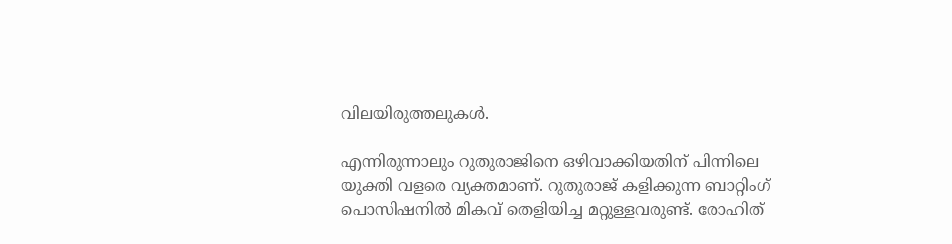വിലയിരുത്തലുകള്‍.

എന്നിരുന്നാലും റുതുരാജിനെ ഒഴിവാക്കിയതിന് പിന്നിലെ യുക്തി വളരെ വ്യക്തമാണ്. റുതുരാജ് കളിക്കുന്ന ബാറ്റിംഗ് പൊസിഷനില്‍ മികവ് തെളിയിച്ച മറ്റുള്ളവരുണ്ട്. രോഹിത്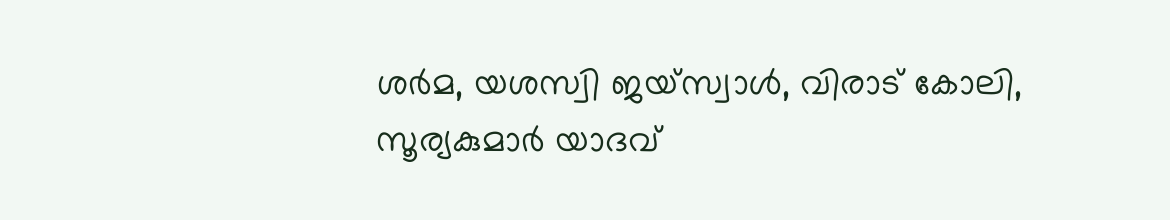ശര്‍മ, യശസ്വി ജയ്‌സ്വാള്‍, വിരാട് കോലി, സൂര്യകുമാര്‍ യാദവ്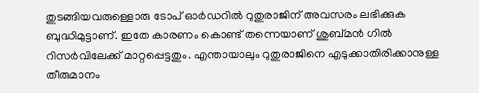തുടങ്ങിയവരുള്ളൊരു ടോപ് ഓര്‍ഡറില്‍ റുതുരാജിന് അവസരം ലഭിക്കുക ബുദ്ധിമുട്ടാണ്. ഇതേ കാരണം കൊണ്ട് തന്നെയാണ് ശുബ്മന്‍ ഗില്‍ റിസര്‍വിലേക്ക് മാറ്റപ്പെട്ടതും. എന്തായാലും റുതുരാജിനെ എടുക്കാതിരിക്കാനുള്ള തീരുമാനം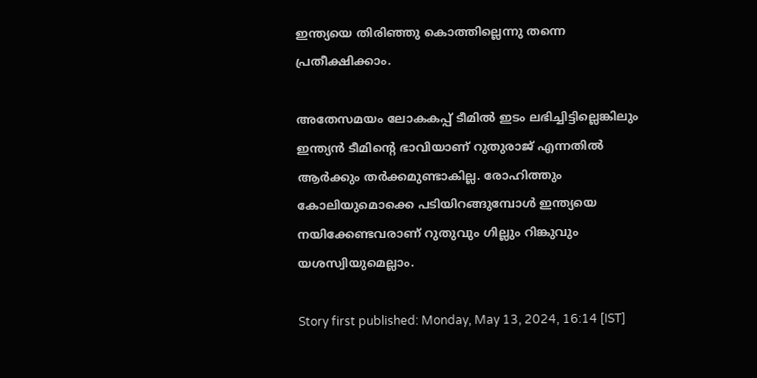ഇന്ത്യയെ തിരിഞ്ഞു കൊത്തില്ലെന്നു തന്നെ പ്രതീക്ഷിക്കാം.

അതേസമയം ലോകകപ്പ് ടീമില്‍ ഇടം ലഭിച്ചിട്ടില്ലെങ്കിലും ഇന്ത്യന്‍ ടീമിന്റെ ഭാവിയാണ് റുതുരാജ് എന്നതില്‍ ആര്‍ക്കും തര്‍ക്കമുണ്ടാകില്ല. രോഹിത്തും കോലിയുമൊക്കെ പടിയിറങ്ങുമ്പോള്‍ ഇന്ത്യയെ നയിക്കേണ്ടവരാണ് റുതുവും ഗില്ലും റിങ്കുവും യശസ്വിയുമെല്ലാം.

Story first published: Monday, May 13, 2024, 16:14 [IST]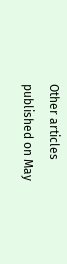Other articles published on May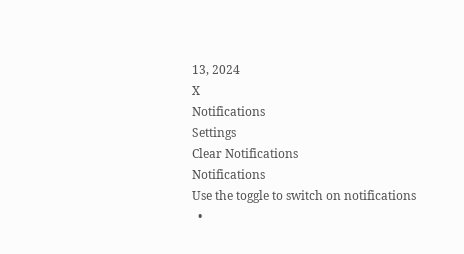13, 2024
X
Notifications
Settings
Clear Notifications
Notifications
Use the toggle to switch on notifications
  •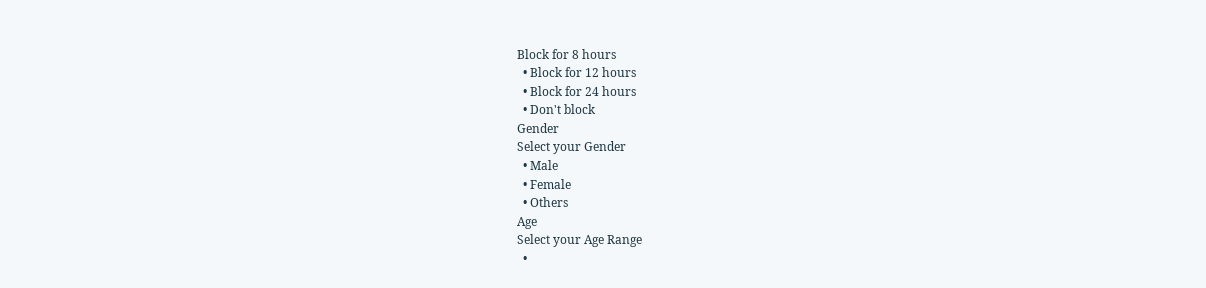Block for 8 hours
  • Block for 12 hours
  • Block for 24 hours
  • Don't block
Gender
Select your Gender
  • Male
  • Female
  • Others
Age
Select your Age Range
  •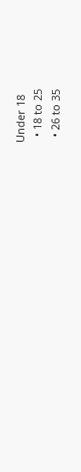Under 18
  • 18 to 25
  • 26 to 35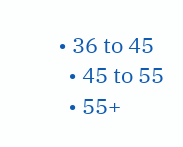• 36 to 45
  • 45 to 55
  • 55+